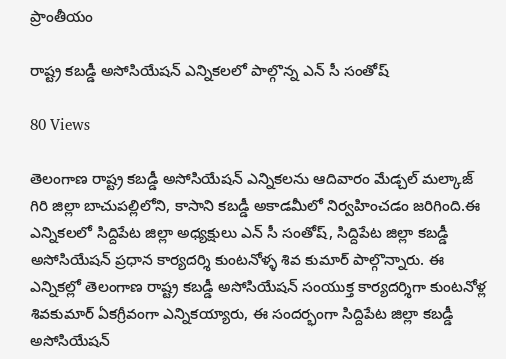ప్రాంతీయం

రాష్ట్ర కబడ్డీ అసోసియేషన్ ఎన్నికలలో పాల్గొన్న ఎన్ సీ సంతోష్

80 Views

తెలంగాణ రాష్ట్ర కబడ్డీ అసోసియేషన్ ఎన్నికలను ఆదివారం మేడ్చల్ మల్కాజ్ గిరి జిల్లా బాచుపల్లిలోని, కాసాని కబడ్డీ అకాడమీలో నిర్వహించడం జరిగింది.ఈ ఎన్నికలలో సిద్దిపేట జిల్లా అధ్యక్షులు ఎన్ సీ సంతోష్, సిద్దిపేట జిల్లా కబడ్డీ అసోసియేషన్ ప్రధాన కార్యదర్శి కుంటనోళ్ళ శివ కుమార్ పాల్గొన్నారు. ఈ ఎన్నికల్లో తెలంగాణ రాష్ట్ర కబడ్డీ అసోసియేషన్ సంయుక్త కార్యదర్శిగా కుంటనోళ్ల శివకుమార్ ఏకగ్రీవంగా ఎన్నికయ్యారు, ఈ సందర్భంగా సిద్దిపేట జిల్లా కబడ్డీ అసోసియేషన్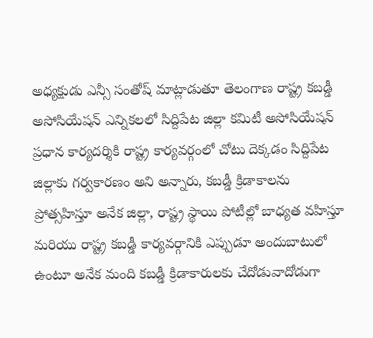అధ్యక్షుడు ఎన్సీ సంతోష్ మాట్లాడుతూ తెలంగాణ రాష్ట్ర కబడ్డీ అసోసియేషన్ ఎన్నికలలో సిద్దిపేట జిల్లా కమిటీ అసోసియేషన్ ప్రధాన కార్యదర్శికి రాష్ట్ర కార్యవర్గంలో చోటు దెక్కడం సిద్దిపేట జిల్లాకు గర్వకారణం అని అన్నారు, కబడ్డీ క్రిడాకాలను ప్రోత్సహిస్తూ అనేక జిల్లా, రాష్ట్ర స్థాయి పోటీల్లో బాధ్యత వహిస్తూ మరియు రాష్ట్ర కబడ్డీ కార్యవర్గానికి ఎప్పుడూ అందుబాటులో ఉంటూ అనేక మంది కబడ్డీ క్రిడాకారులకు చేదోడువాదోడుగా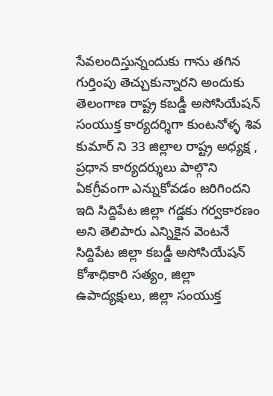సేవలందిస్తున్నందుకు గాను తగిన గుర్తింపు తెచ్చుకున్నారని అందుకు
తెలంగాణ రాష్ట్ర కబడ్డీ అసోసియేషన్ సంయుక్త కార్యదర్శిగా కుంటనోళ్ళ శివ కుమార్ ని 33 జిల్లాల రాష్ట్ర అధ్యక్ష , ప్రధాన కార్యదర్శులు పాల్గొని ఏకగ్రీవంగా ఎన్నుకోవడం జరిగిందని ఇది సిద్దిపేట జిల్లా గడ్డకు గర్వకారణం అని తెలిపారు ఎన్నికైన వెంటనే సిద్దిపేట జిల్లా కబడ్డీ అసోసియేషన్ కోశాధికారి సత్యం, జిల్లా ఉపాద్యక్షులు, జిల్లా సంయుక్త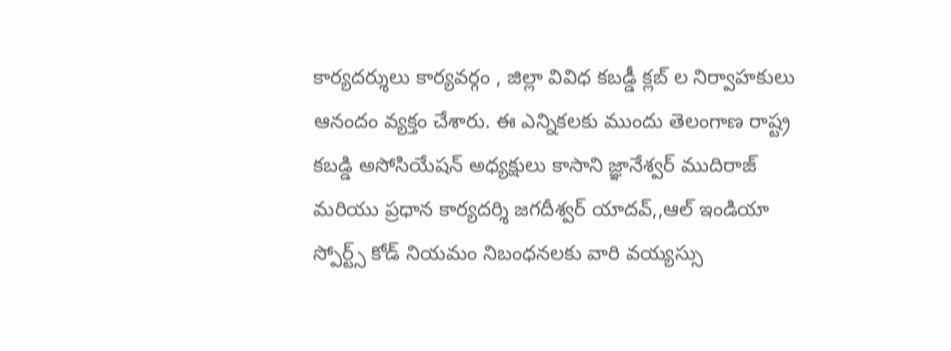కార్యదర్శులు కార్యవర్గం , జిల్లా వివిధ కబడ్డీ క్లబ్ ల నిర్వాహకులు ఆనందం వ్యక్తం చేశారు. ఈ ఎన్నికలకు ముందు తెలంగాణ రాష్ట్ర కబడ్డి అసోసియేషన్ అధ్యక్షులు కాసాని జ్ఞానేశ్వర్ ముదిరాజ్ మరియు ప్రధాన కార్యదర్శి జగదీశ్వర్ యాదవ్,,ఆల్ ఇండియా స్పోర్ట్స్ కోడ్ నియమం నిబంధనలకు వారి వయ్యస్సు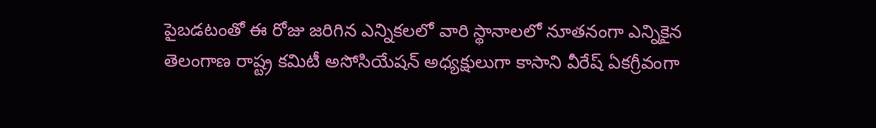పైబడటంతో ఈ రోజు జరిగిన ఎన్నికలలో వారి స్థానాలలో నూతనంగా ఎన్నికైన తెలంగాణ రాష్ట్ర కమిటీ అసోసియేషన్ అధ్యక్షులుగా కాసాని వీరేష్ ఏకగ్రీవంగా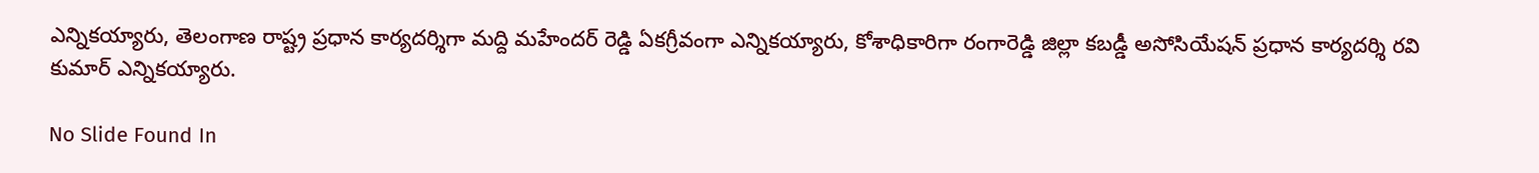ఎన్నికయ్యారు, తెలంగాణ రాష్ట్ర ప్రధాన కార్యదర్శిగా మద్ది మహేందర్ రెడ్డి ఏకగ్రీవంగా ఎన్నికయ్యారు, కోశాధికారిగా రంగారెడ్డి జిల్లా కబడ్డీ అసోసియేషన్ ప్రధాన కార్యదర్శి రవి కుమార్ ఎన్నికయ్యారు.

No Slide Found In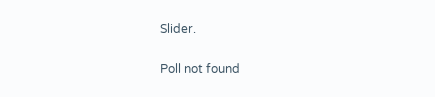Slider.

Poll not found